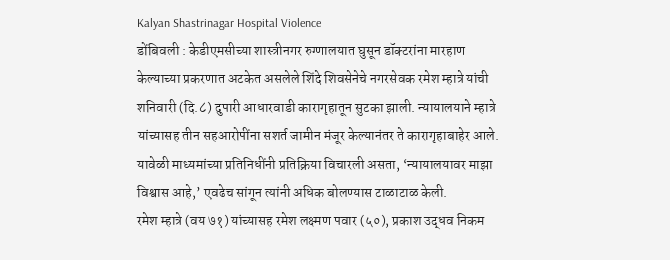Kalyan Shastrinagar Hospital Violence
डोंबिवली : केडीएमसीच्या शास्त्रीनगर रुग्णालयात घुसून डॉक्टरांना मारहाण केल्याच्या प्रकरणात अटकेत असलेले शिंदे शिवसेनेचे नगरसेवक रमेश म्हात्रे यांची शनिवारी (दि.८) दुपारी आधारवाडी कारागृहातून सुटका झाली. न्यायालयाने म्हात्रे यांच्यासह तीन सहआरोपींना सशर्त जामीन मंजूर केल्यानंतर ते कारागृहाबाहेर आले. यावेळी माध्यमांच्या प्रतिनिधींनी प्रतिक्रिया विचारली असता, ‘न्यायालयावर माझा विश्वास आहे,’ एवढेच सांगून त्यांनी अधिक बोलण्यास टाळाटाळ केली.
रमेश म्हात्रे (वय ७१) यांच्यासह रमेश लक्ष्मण पवार (५०), प्रकाश उद्धव निकम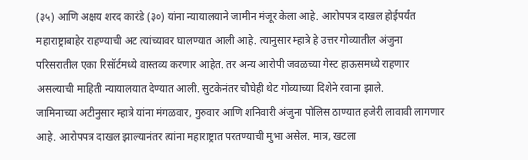(३५) आणि अक्षय शरद कारंडे (३०) यांना न्यायालयाने जामीन मंजूर केला आहे. आरोपपत्र दाखल होईपर्यंत महाराष्ट्राबाहेर राहण्याची अट त्यांच्यावर घालण्यात आली आहे. त्यानुसार म्हात्रे हे उत्तर गोव्यातील अंजुना परिसरातील एका रिसॉर्टमध्ये वास्तव्य करणार आहेत. तर अन्य आरोपी जवळच्या गेस्ट हाऊसमध्ये राहणार असल्याची माहिती न्यायालयात देण्यात आली. सुटकेनंतर चौघेही थेट गोव्याच्या दिशेने रवाना झाले.
जामिनाच्या अटीनुसार म्हात्रे यांना मंगळवार, गुरुवार आणि शनिवारी अंजुना पोलिस ठाण्यात हजेरी लावावी लागणार आहे. आरोपपत्र दाखल झाल्यानंतर त्यांना महाराष्ट्रात परतण्याची मुभा असेल. मात्र, खटला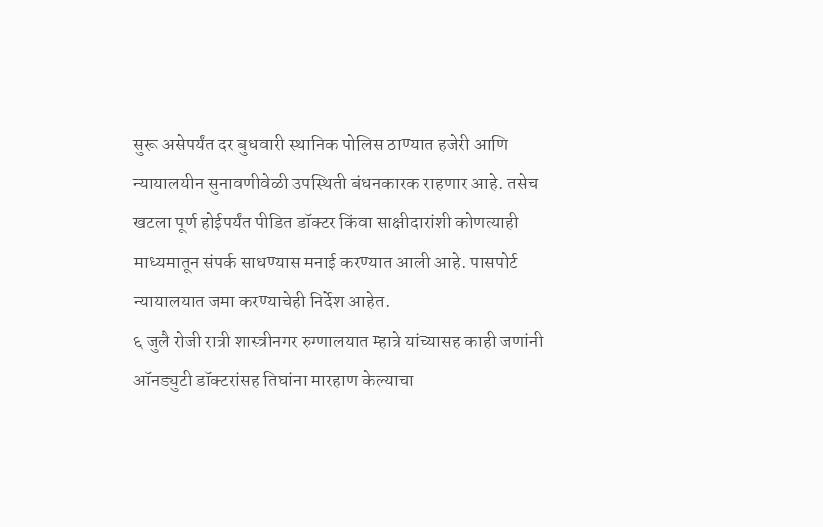सुरू असेपर्यंत दर बुधवारी स्थानिक पोलिस ठाण्यात हजेरी आणि न्यायालयीन सुनावणीवेळी उपस्थिती बंधनकारक राहणार आहे. तसेच खटला पूर्ण होईपर्यंत पीडित डॉक्टर किंवा साक्षीदारांशी कोणत्याही माध्यमातून संपर्क साधण्यास मनाई करण्यात आली आहे. पासपोर्ट न्यायालयात जमा करण्याचेही निर्देश आहेत.
६ जुलै रोजी रात्री शास्त्रीनगर रुग्णालयात म्हात्रे यांच्यासह काही जणांनी ऑनड्युटी डॉक्टरांसह तिघांना मारहाण केल्याचा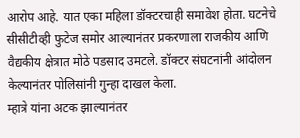आरोप आहे. यात एका महिला डॉक्टरचाही समावेश होता. घटनेचे सीसीटीव्ही फुटेज समोर आल्यानंतर प्रकरणाला राजकीय आणि वैद्यकीय क्षेत्रात मोठे पडसाद उमटले. डॉक्टर संघटनांनी आंदोलन केल्यानंतर पोलिसांनी गुन्हा दाखल केला.
म्हात्रे यांना अटक झाल्यानंतर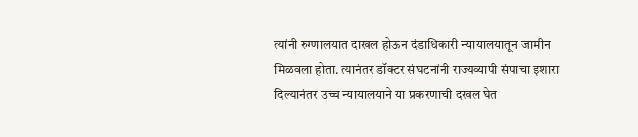त्यांनी रुग्णालयात दाखल होऊन दंडाधिकारी न्यायालयातून जामीन मिळवला होता. त्यानंतर डॉक्टर संघटनांनी राज्यव्यापी संपाचा इशारा दिल्यानंतर उच्च न्यायालयाने या प्रकरणाची दखल घेत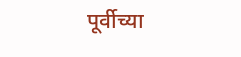पूर्वीच्या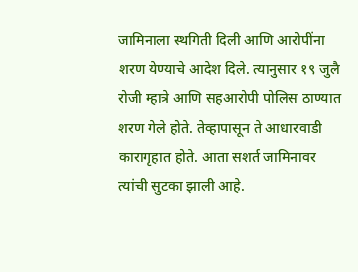जामिनाला स्थगिती दिली आणि आरोपींना शरण येण्याचे आदेश दिले. त्यानुसार १९ जुलै रोजी म्हात्रे आणि सहआरोपी पोलिस ठाण्यात शरण गेले होते. तेव्हापासून ते आधारवाडी कारागृहात होते. आता सशर्त जामिनावर त्यांची सुटका झाली आहे.